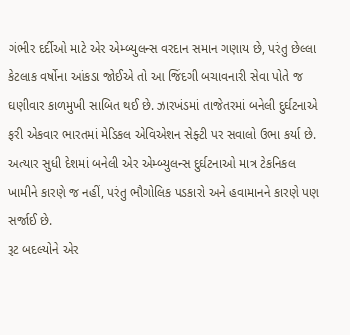ગંભીર દર્દીઓ માટે એર એમ્બ્યુલન્સ વરદાન સમાન ગણાય છે, પરંતુ છેલ્લા કેટલાક વર્ષોના આંકડા જોઈએ તો આ જિંદગી બચાવનારી સેવા પોતે જ ઘણીવાર કાળમુખી સાબિત થઈ છે. ઝારખંડમાં તાજેતરમાં બનેલી દુર્ઘટનાએ ફરી એકવાર ભારતમાં મેડિકલ એવિએશન સેફ્ટી પર સવાલો ઉભા કર્યા છે. અત્યાર સુધી દેશમાં બનેલી એર એમ્બ્યુલન્સ દુર્ઘટનાઓ માત્ર ટેકનિકલ ખામીને કારણે જ નહીં, પરંતુ ભૌગોલિક પડકારો અને હવામાનને કારણે પણ સર્જાઈ છે.
રૂટ બદલ્યોને એર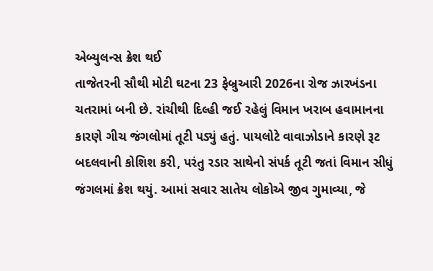એબ્યુલન્સ ક્રેશ થઈ
તાજેતરની સૌથી મોટી ઘટના 23 ફેબ્રુઆરી 2026ના રોજ ઝારખંડના ચતરામાં બની છે. રાંચીથી દિલ્હી જઈ રહેલું વિમાન ખરાબ હવામાનના કારણે ગીચ જંગલોમાં તૂટી પડ્યું હતું. પાયલોટે વાવાઝોડાને કારણે રૂટ બદલવાની કોશિશ કરી, પરંતુ રડાર સાથેનો સંપર્ક તૂટી જતાં વિમાન સીધું જંગલમાં ક્રેશ થયું. આમાં સવાર સાતેય લોકોએ જીવ ગુમાવ્યા, જે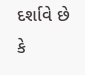દર્શાવે છે કે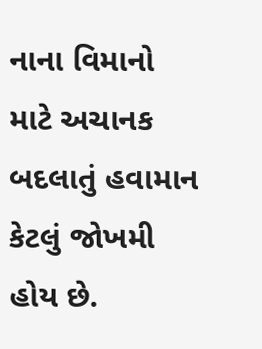નાના વિમાનો માટે અચાનક બદલાતું હવામાન કેટલું જોખમી હોય છે.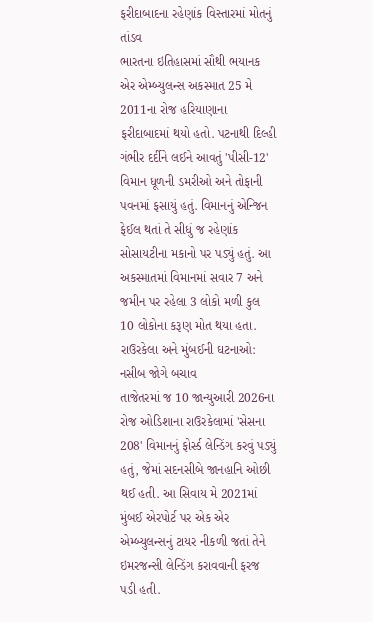ફરીદાબાદના રહેણાંક વિસ્તારમાં મોતનું તાંડવ
ભારતના ઇતિહાસમાં સૌથી ભયાનક એર એમ્બ્યુલન્સ અકસ્માત 25 મે 2011ના રોજ હરિયાણાના ફરીદાબાદમાં થયો હતો. પટનાથી દિલ્હી ગંભીર દર્દીને લઈને આવતું 'પીસી-12' વિમાન ધૂળની ડમરીઓ અને તોફાની પવનમાં ફસાયું હતું. વિમાનનું એન્જિન ફેઈલ થતાં તે સીધું જ રહેણાંક સોસાયટીના મકાનો પર પડ્યું હતું. આ અકસ્માતમાં વિમાનમાં સવાર 7 અને જમીન પર રહેલા 3 લોકો મળી કુલ 10 લોકોના કરૂણ મોત થયા હતા.
રાઉરકેલા અને મુંબઈની ઘટનાઓ: નસીબ જોગે બચાવ
તાજેતરમાં જ 10 જાન્યુઆરી 2026ના રોજ ઓડિશાના રાઉરકેલામાં 'સેસના 208' વિમાનનું ફોર્સ્ડ લેન્ડિંગ કરવું પડ્યું હતું, જેમાં સદનસીબે જાનહાનિ ઓછી થઈ હતી. આ સિવાય મે 2021માં મુંબઈ એરપોર્ટ પર એક એર એમ્બ્યુલન્સનું ટાયર નીકળી જતાં તેને ઇમરજન્સી લેન્ડિંગ કરાવવાની ફરજ પડી હતી.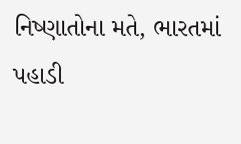નિષ્ણાતોના મતે, ભારતમાં પહાડી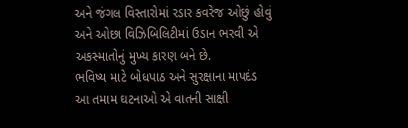અને જંગલ વિસ્તારોમાં રડાર કવરેજ ઓછું હોવું અને ઓછા વિઝિબિલિટીમાં ઉડાન ભરવી એ અકસ્માતોનું મુખ્ય કારણ બને છે.
ભવિષ્ય માટે બોધપાઠ અને સુરક્ષાના માપદંડ
આ તમામ ઘટનાઓ એ વાતની સાક્ષી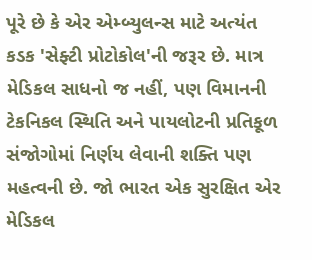પૂરે છે કે એર એમ્બ્યુલન્સ માટે અત્યંત કડક 'સેફ્ટી પ્રોટોકોલ'ની જરૂર છે. માત્ર મેડિકલ સાધનો જ નહીં, પણ વિમાનની ટેકનિકલ સ્થિતિ અને પાયલોટની પ્રતિકૂળ સંજોગોમાં નિર્ણય લેવાની શક્તિ પણ મહત્વની છે. જો ભારત એક સુરક્ષિત એર મેડિકલ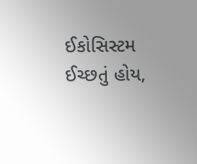ઈકોસિસ્ટમ ઈચ્છતું હોય,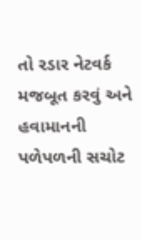તો રડાર નેટવર્ક મજબૂત કરવું અને હવામાનની પળેપળની સચોટ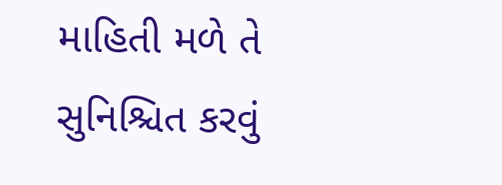માહિતી મળે તે સુનિશ્ચિત કરવું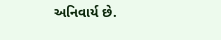અનિવાર્ય છે.